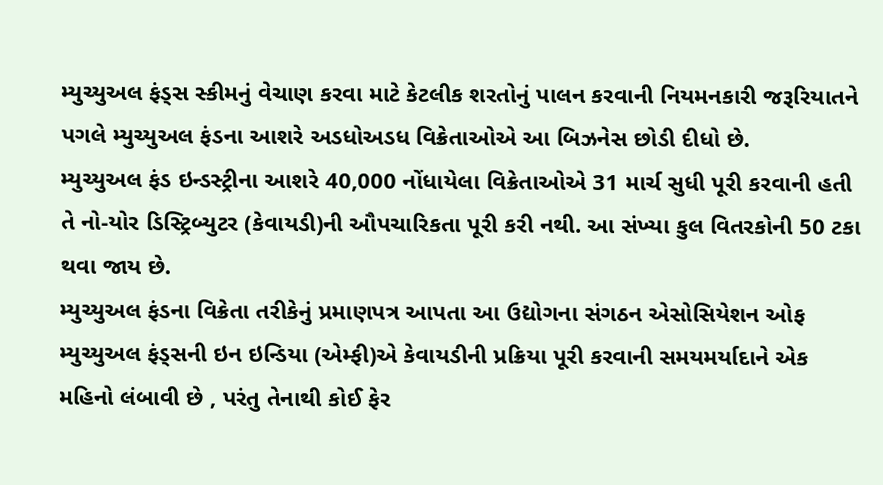મ્યુચ્યુઅલ ફંડ્સ સ્કીમનું વેચાણ કરવા માટે કેટલીક શરતોનું પાલન કરવાની નિયમનકારી જરૂરિયાતને પગલે મ્યુચ્યુઅલ ફંડના આશરે અડધોઅડધ વિક્રેતાઓએ આ બિઝનેસ છોડી દીધો છે.
મ્યુચ્યુઅલ ફંડ ઇન્ડસ્ટ્રીના આશરે 40,000 નોંધાયેલા વિક્રેતાઓએ 31 માર્ચ સુધી પૂરી કરવાની હતી તે નો-યોર ડિસ્ટ્રિબ્યુટર (કેવાયડી)ની ઔપચારિકતા પૂરી કરી નથી. આ સંખ્યા કુલ વિતરકોની 50 ટકા થવા જાય છે.
મ્યુચ્યુઅલ ફંડના વિક્રેતા તરીકેનું પ્રમાણપત્ર આપતા આ ઉદ્યોગના સંગઠન એસોસિયેશન ઓફ મ્યુચ્યુઅલ ફંડ્સની ઇન ઇન્ડિયા (એમ્ફી)એ કેવાયડીની પ્રક્રિયા પૂરી કરવાની સમયમર્યાદાને એક મહિનો લંબાવી છે , પરંતુ તેનાથી કોઈ ફેર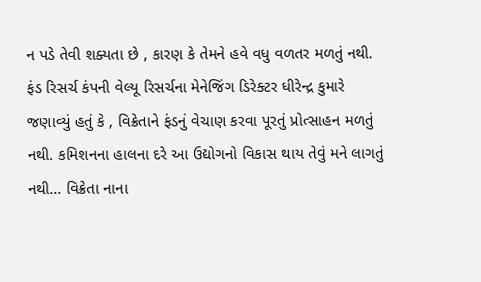ન પડે તેવી શક્યતા છે , કારણ કે તેમને હવે વધુ વળતર મળતું નથી.
ફંડ રિસર્ચ કંપની વેલ્યૂ રિસર્ચના મેનેજિંગ ડિરેક્ટર ધીરેન્દ્ર કુમારે જણાવ્યું હતું કે , વિક્રેતાને ફંડનું વેચાણ કરવા પૂરતું પ્રોત્સાહન મળતું નથી. કમિશનના હાલના દરે આ ઉદ્યોગનો વિકાસ થાય તેવું મને લાગતું નથી... વિક્રેતા નાના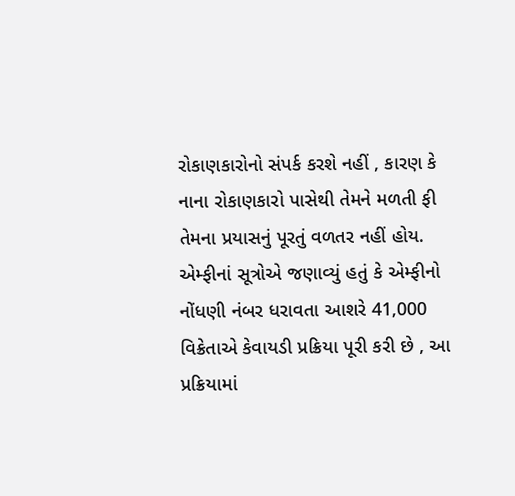રોકાણકારોનો સંપર્ક કરશે નહીં , કારણ કે નાના રોકાણકારો પાસેથી તેમને મળતી ફી તેમના પ્રયાસનું પૂરતું વળતર નહીં હોય.
એમ્ફીનાં સૂત્રોએ જણાવ્યું હતું કે એમ્ફીનો નોંધણી નંબર ધરાવતા આશરે 41,000 વિક્રેતાએ કેવાયડી પ્રક્રિયા પૂરી કરી છે , આ પ્રક્રિયામાં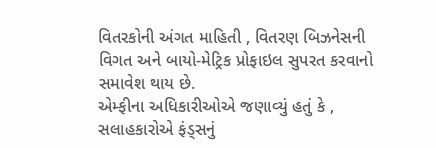વિતરકોની અંગત માહિતી , વિતરણ બિઝનેસની વિગત અને બાયો-મેટ્રિક પ્રોફાઇલ સુપરત કરવાનો સમાવેશ થાય છે.
એમ્ફીના અધિકારીઓએ જણાવ્યું હતું કે , સલાહકારોએ ફંડ્સનું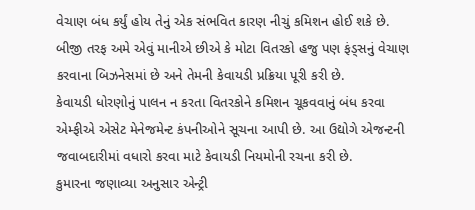વેચાણ બંધ કર્યું હોય તેનું એક સંભવિત કારણ નીચું કમિશન હોઈ શકે છે. બીજી તરફ અમે એવું માનીએ છીએ કે મોટા વિતરકો હજુ પણ ફંડ્સનું વેચાણ કરવાના બિઝનેસમાં છે અને તેમની કેવાયડી પ્રક્રિયા પૂરી કરી છે.
કેવાયડી ધોરણોનું પાલન ન કરતા વિતરકોને કમિશન ચૂકવવાનું બંધ કરવા એમ્ફીએ એસેટ મેનેજમેન્ટ કંપનીઓને સૂચના આપી છે. આ ઉદ્યોગે એજન્ટની જવાબદારીમાં વધારો કરવા માટે કેવાયડી નિયમોની રચના કરી છે.
કુમારના જણાવ્યા અનુસાર એન્ટ્રી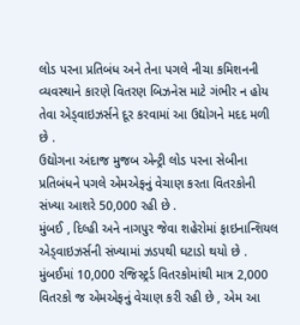લોડ પરના પ્રતિબંધ અને તેના પગલે નીચા કમિશનની વ્યવસ્થાને કારણે વિતરણ બિઝનેસ માટે ગંભીર ન હોય તેવા એડ્વાઇઝર્સને દૂર કરવામાં આ ઉદ્યોગને મદદ મળી છે .
ઉદ્યોગના અંદાજ મુજબ એન્ટ્રી લોડ પરના સેબીના પ્રતિબંધને પગલે એમએફનું વેચાણ કરતા વિતરકોની સંખ્યા આશરે 50,000 રહી છે .
મુંબઈ , દિલ્હી અને નાગપુર જેવા શહેરોમાં ફાઇનાન્શિયલ એડ્વાઇઝર્સની સંખ્યામાં ઝડપથી ઘટાડો થયો છે . મુંબઈમાં 10,000 રજિસ્ટ્રર્ડ વિતરકોમાંથી માત્ર 2,000 વિતરકો જ એમએફનું વેચાણ કરી રહી છે , એમ આ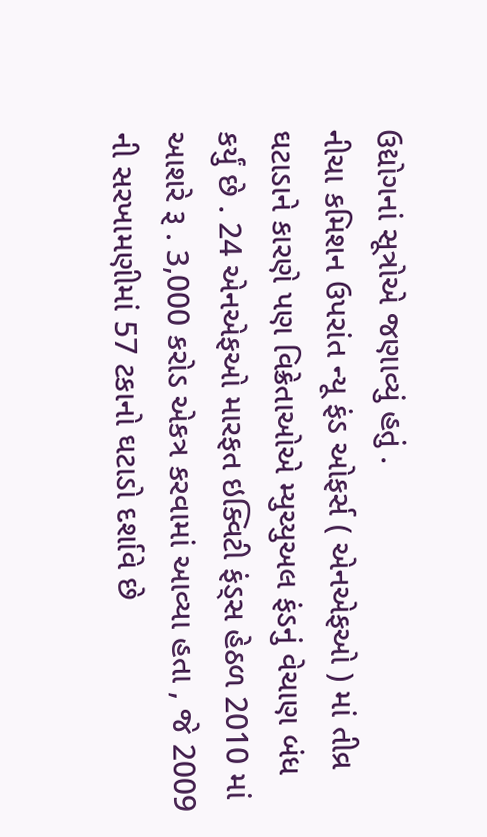ઉદ્યોગનાં સૂત્રોએ જણાવ્યું હતું .
નીચા કમિશન ઉપરાંત ન્યૂ ફંડ ઓફર્સ ( એનએફઓ ) માં તીવ્ર ઘટાડાને કારણે પણ વિક્રેતાઓએ મ્યુચ્યુઅલ ફંડનું વેચાણ બંધ કર્યું છે . 24 એનએફઓ મારફત ઇક્વિટી ફંડ્સ હેઠળ 2010 માં આશરે રૂ . 3,000 કરોડ એકત્ર કરવામાં આવ્યા હતા , જે 2009 ની સરખામણીમાં 57 ટકાનો ઘટાડો દર્શાવે છે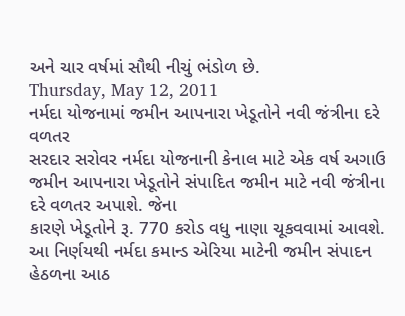અને ચાર વર્ષમાં સૌથી નીચું ભંડોળ છે.
Thursday, May 12, 2011
નર્મદા યોજનામાં જમીન આપનારા ખેડૂતોને નવી જંત્રીના દરે વળતર
સરદાર સરોવર નર્મદા યોજનાની કેનાલ માટે એક વર્ષ અગાઉ જમીન આપનારા ખેડૂતોને સંપાદિત જમીન માટે નવી જંત્રીના દરે વળતર અપાશે. જેના
કારણે ખેડૂતોને રૂ. 770 કરોડ વધુ નાણા ચૂકવવામાં આવશે.
આ નિર્ણયથી નર્મદા કમાન્ડ એરિયા માટેની જમીન સંપાદન હેઠળના આઠ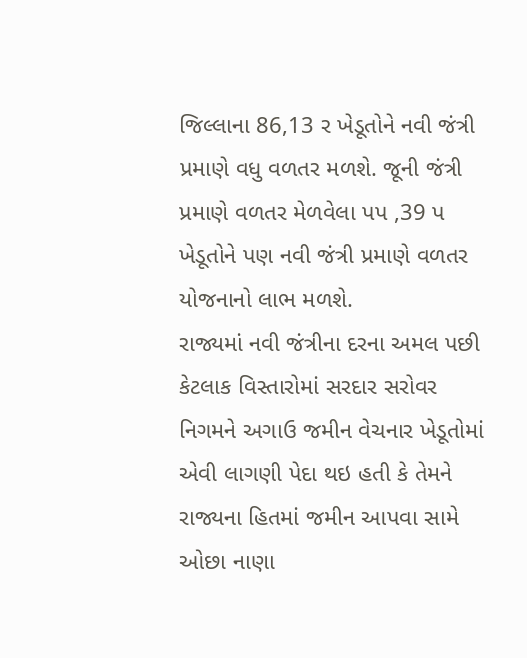જિલ્લાના 86,13 ર ખેડૂતોને નવી જંત્રી પ્રમાણે વધુ વળતર મળશે. જૂની જંત્રી પ્રમાણે વળતર મેળવેલા પપ ,39 પ ખેડૂતોને પણ નવી જંત્રી પ્રમાણે વળતર યોજનાનો લાભ મળશે.
રાજ્યમાં નવી જંત્રીના દરના અમલ પછી કેટલાક વિસ્તારોમાં સરદાર સરોવર નિગમને અગાઉ જમીન વેચનાર ખેડૂતોમાં એવી લાગણી પેદા થઇ હતી કે તેમને રાજ્યના હિતમાં જમીન આપવા સામે ઓછા નાણા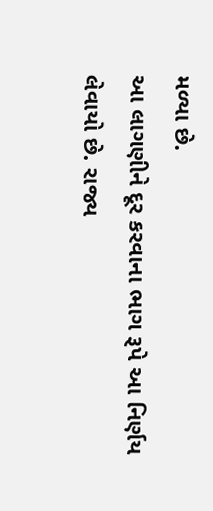મળ્યા છે.
આ લાગણીને દૂર કરવાના ભાગ રૂપે આ નિર્ણય લેવાયો છે. રાજ્ય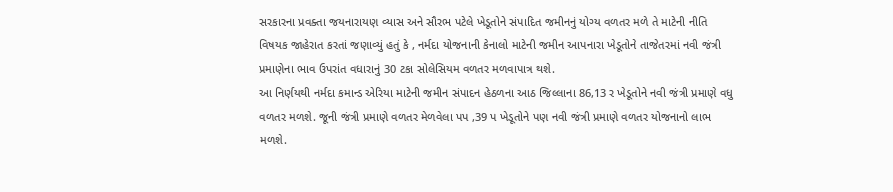સરકારના પ્રવક્તા જયનારાયણ વ્યાસ અને સૌરભ પટેલે ખેડૂતોને સંપાદિત જમીનનું યોગ્ય વળતર મળે તે માટેની નીતિ વિષયક જાહેરાત કરતાં જણાવ્યું હતું કે , નર્મદા યોજનાની કેનાલો માટેની જમીન આપનારા ખેડૂતોને તાજેતરમાં નવી જંત્રી પ્રમાણેના ભાવ ઉપરાંત વધારાનું 30 ટકા સોલેસિયમ વળતર મળવાપાત્ર થશે.
આ નિર્ણયથી નર્મદા કમાન્ડ એરિયા માટેની જમીન સંપાદન હેઠળના આઠ જિલ્લાના 86,13 ર ખેડૂતોને નવી જંત્રી પ્રમાણે વધુ વળતર મળશે. જૂની જંત્રી પ્રમાણે વળતર મેળવેલા પપ ,39 પ ખેડૂતોને પણ નવી જંત્રી પ્રમાણે વળતર યોજનાનો લાભ મળશે.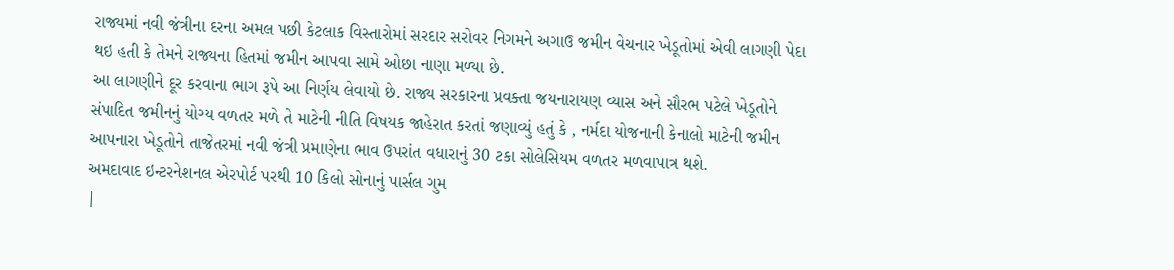રાજ્યમાં નવી જંત્રીના દરના અમલ પછી કેટલાક વિસ્તારોમાં સરદાર સરોવર નિગમને અગાઉ જમીન વેચનાર ખેડૂતોમાં એવી લાગણી પેદા થઇ હતી કે તેમને રાજ્યના હિતમાં જમીન આપવા સામે ઓછા નાણા મળ્યા છે.
આ લાગણીને દૂર કરવાના ભાગ રૂપે આ નિર્ણય લેવાયો છે. રાજ્ય સરકારના પ્રવક્તા જયનારાયણ વ્યાસ અને સૌરભ પટેલે ખેડૂતોને સંપાદિત જમીનનું યોગ્ય વળતર મળે તે માટેની નીતિ વિષયક જાહેરાત કરતાં જણાવ્યું હતું કે , નર્મદા યોજનાની કેનાલો માટેની જમીન આપનારા ખેડૂતોને તાજેતરમાં નવી જંત્રી પ્રમાણેના ભાવ ઉપરાંત વધારાનું 30 ટકા સોલેસિયમ વળતર મળવાપાત્ર થશે.
અમદાવાદ ઇન્ટરનેશનલ એરપોર્ટ પરથી 10 કિલો સોનાનું પાર્સલ ગુમ
|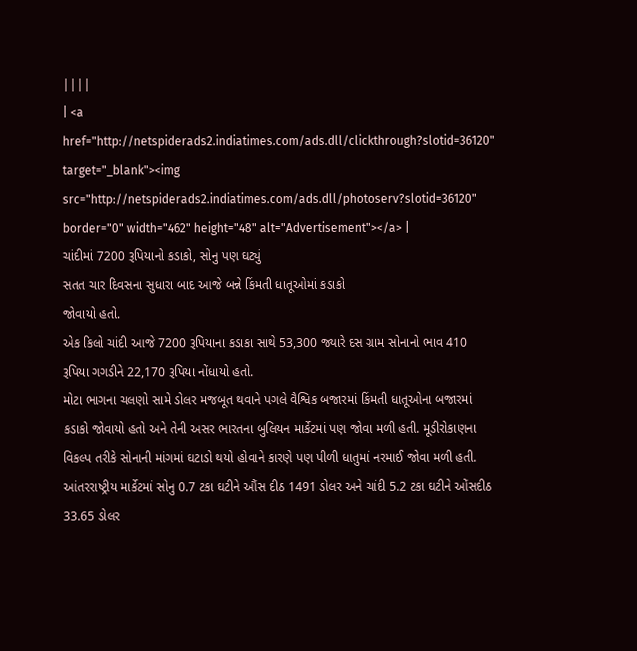||||
| <a href="http://netspiderads2.indiatimes.com/ads.dll/clickthrough?slotid=36120" target="_blank"><img src="http://netspiderads2.indiatimes.com/ads.dll/photoserv?slotid=36120" border="0" width="462" height="48" alt="Advertisement"></a> |
ચાંદીમાં 7200 રૂપિયાનો કડાકો, સોનુ પણ ઘટ્યું
સતત ચાર દિવસના સુધારા બાદ આજે બન્ને કિંમતી ધાતૂઓમાં કડાકો
જોવાયો હતો.
એક કિલો ચાંદી આજે 7200 રૂપિયાના કડાકા સાથે 53,300 જ્યારે દસ ગ્રામ સોનાનો ભાવ 410 રૂપિયા ગગડીને 22,170 રૂપિયા નોંધાયો હતો.
મોટા ભાગના ચલણો સામે ડોલર મજબૂત થવાને પગલે વૈશ્વિક બજારમાં કિંમતી ધાતૂઓના બજારમાં કડાકો જોવાયો હતો અને તેની અસર ભારતના બુલિયન માર્કેટમાં પણ જોવા મળી હતી. મૂડીરોકાણના વિકલ્પ તરીકે સોનાની માંગમાં ઘટાડો થયો હોવાને કારણે પણ પીળી ધાતુમાં નરમાઈ જોવા મળી હતી.
આંતરરાષ્ટ્રીય માર્કેટમાં સોનુ 0.7 ટકા ઘટીને ઔંસ દીઠ 1491 ડોલર અને ચાંદી 5.2 ટકા ઘટીને ઓંસદીઠ 33.65 ડોલર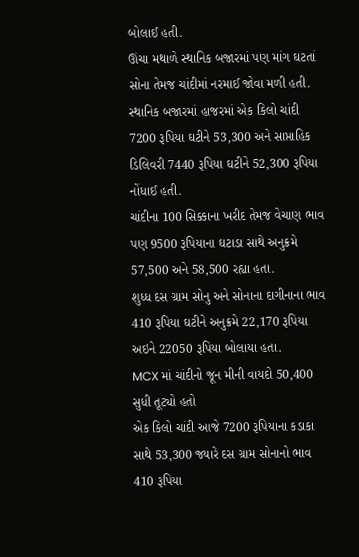બોલાઈ હતી.
ઊંચા મથાળે સ્થાનિક બજારમાં પણ માંગ ઘટતાં સોના તેમજ ચાંદીમાં નરમાઈ જોવા મળી હતી.
સ્થાનિક બજારમાં હાજરમાં એક કિલો ચાંદી 7200 રૂપિયા ઘટીને 53,300 અને સાપ્તાહિક ડિલિવરી 7440 રૂપિયા ઘટીને 52,300 રૂપિયા નોંધાઈ હતી.
ચાંદીના 100 સિક્કાના ખરીદ તેમજ વેચાણ ભાવ પણ 9500 રૂપિયાના ઘટાડા સાથે અનુક્રમે 57,500 અને 58,500 રહ્યા હતા.
શુધ્ધ દસ ગ્રામ સોનુ અને સોનાના દાગીનાના ભાવ 410 રૂપિયા ઘટીને અનુક્રમે 22,170 રૂપિયા અઇને 22050 રૂપિયા બોલાયા હતા.
MCX માં ચાંદીનો જૂન મીની વાયદો 50,400 સુધી તૂટ્યો હતો
એક કિલો ચાંદી આજે 7200 રૂપિયાના કડાકા સાથે 53,300 જ્યારે દસ ગ્રામ સોનાનો ભાવ 410 રૂપિયા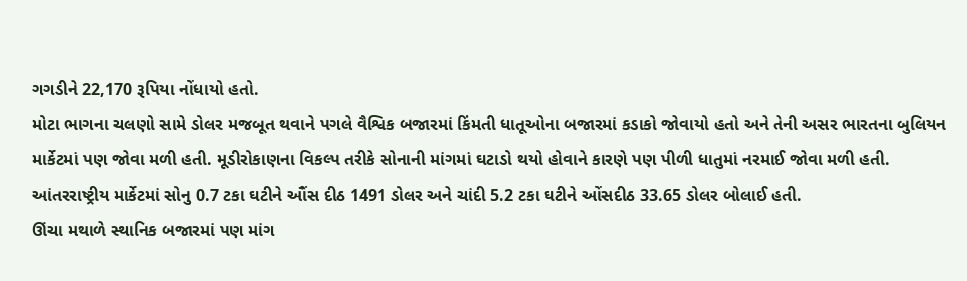ગગડીને 22,170 રૂપિયા નોંધાયો હતો.
મોટા ભાગના ચલણો સામે ડોલર મજબૂત થવાને પગલે વૈશ્વિક બજારમાં કિંમતી ધાતૂઓના બજારમાં કડાકો જોવાયો હતો અને તેની અસર ભારતના બુલિયન માર્કેટમાં પણ જોવા મળી હતી. મૂડીરોકાણના વિકલ્પ તરીકે સોનાની માંગમાં ઘટાડો થયો હોવાને કારણે પણ પીળી ધાતુમાં નરમાઈ જોવા મળી હતી.
આંતરરાષ્ટ્રીય માર્કેટમાં સોનુ 0.7 ટકા ઘટીને ઔંસ દીઠ 1491 ડોલર અને ચાંદી 5.2 ટકા ઘટીને ઓંસદીઠ 33.65 ડોલર બોલાઈ હતી.
ઊંચા મથાળે સ્થાનિક બજારમાં પણ માંગ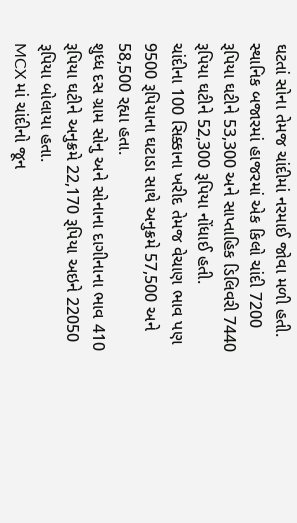ઘટતાં સોના તેમજ ચાંદીમાં નરમાઈ જોવા મળી હતી.
સ્થાનિક બજારમાં હાજરમાં એક કિલો ચાંદી 7200 રૂપિયા ઘટીને 53,300 અને સાપ્તાહિક ડિલિવરી 7440 રૂપિયા ઘટીને 52,300 રૂપિયા નોંધાઈ હતી.
ચાંદીના 100 સિક્કાના ખરીદ તેમજ વેચાણ ભાવ પણ 9500 રૂપિયાના ઘટાડા સાથે અનુક્રમે 57,500 અને 58,500 રહ્યા હતા.
શુધ્ધ દસ ગ્રામ સોનુ અને સોનાના દાગીનાના ભાવ 410 રૂપિયા ઘટીને અનુક્રમે 22,170 રૂપિયા અઇને 22050 રૂપિયા બોલાયા હતા.
MCX માં ચાંદીનો જૂન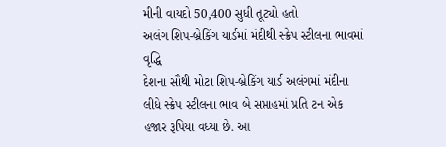મીની વાયદો 50,400 સુધી તૂટ્યો હતો
અલંગ શિપ-બ્રેકિંગ યાર્ડમાં મંદીથી સ્ક્રેપ સ્ટીલના ભાવમાં વૃદ્ધિ
દેશના સૌથી મોટા શિપ-બ્રેકિંગ યાર્ડ અલંગમાં મંદીના લીધે સ્ક્રેપ સ્ટીલના ભાવ બે સપ્તાહમાં પ્રતિ ટન એક હજાર રૂપિયા વધ્યા છે. આ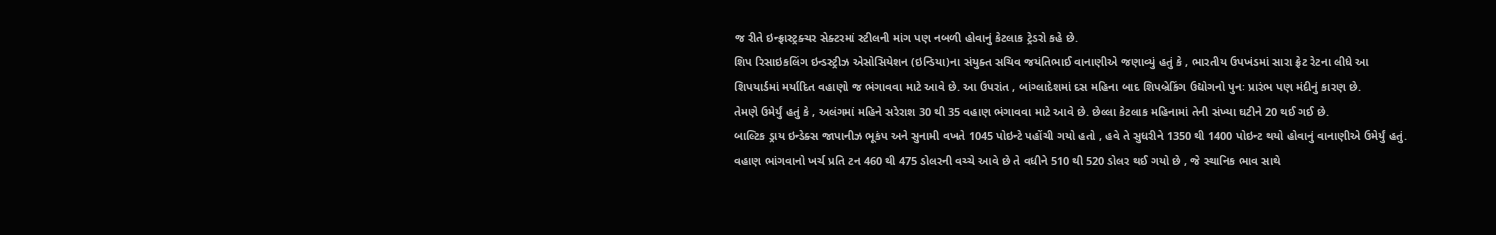જ રીતે ઇન્ફ્રાસ્ટ્રક્ચર સેક્ટરમાં સ્ટીલની માંગ પણ નબળી હોવાનું કેટલાક ટ્રેડરો કહે છે.
શિપ રિસાઇકલિંગ ઇન્ડસ્ટ્રીઝ એસોસિયેશન (ઇન્ડિયા)ના સંયુક્ત સચિવ જયંતિભાઈ વાનાણીએ જણાવ્યું હતું કે , ભારતીય ઉપખંડમાં સારા ફ્રેટ રેટના લીધે આ શિપયાર્ડમાં મર્યાદિત વહાણો જ ભંગાવવા માટે આવે છે. આ ઉપરાંત , બાંગ્લાદેશમાં દસ મહિના બાદ શિપબ્રેકિંગ ઉદ્યોગનો પુનઃ પ્રારંભ પણ મંદીનું કારણ છે.
તેમણે ઉમેર્યું હતું કે , અલંગમાં મહિને સરેરાશ 30 થી 35 વહાણ ભંગાવવા માટે આવે છે. છેલ્લા કેટલાક મહિનામાં તેની સંખ્યા ઘટીને 20 થઈ ગઈ છે.
બાલ્ટિક ડ્રાય ઇન્ડેક્સ જાપાનીઝ ભૂકંપ અને સુનામી વખતે 1045 પોઇન્ટે પહોંચી ગયો હતો , હવે તે સુધરીને 1350 થી 1400 પોઇન્ટ થયો હોવાનું વાનાણીએ ઉમેર્યું હતું.
વહાણ ભાંગવાનો ખર્ચ પ્રતિ ટન 460 થી 475 ડોલરની વચ્ચે આવે છે તે વધીને 510 થી 520 ડોલર થઈ ગયો છે , જે સ્થાનિક ભાવ સાથે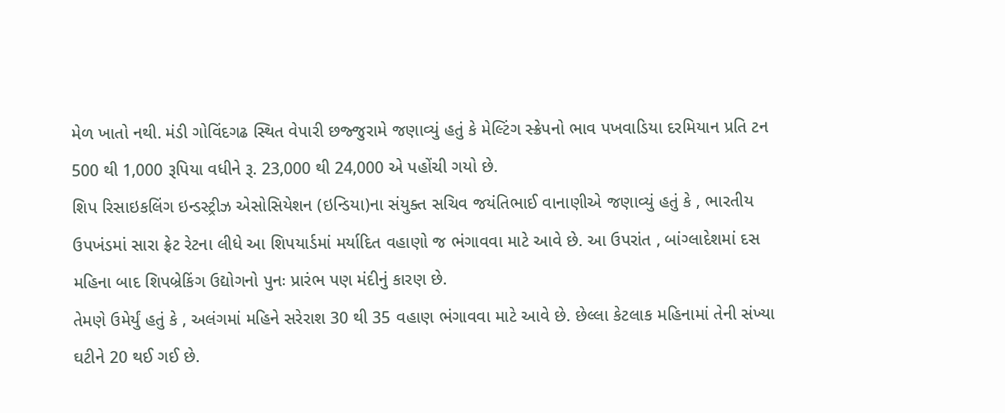મેળ ખાતો નથી. મંડી ગોવિંદગઢ સ્થિત વેપારી છજ્જુરામે જણાવ્યું હતું કે મેલ્ટિંગ સ્ક્રેપનો ભાવ પખવાડિયા દરમિયાન પ્રતિ ટન 500 થી 1,000 રૂપિયા વધીને રૂ. 23,000 થી 24,000 એ પહોંચી ગયો છે.
શિપ રિસાઇકલિંગ ઇન્ડસ્ટ્રીઝ એસોસિયેશન (ઇન્ડિયા)ના સંયુક્ત સચિવ જયંતિભાઈ વાનાણીએ જણાવ્યું હતું કે , ભારતીય ઉપખંડમાં સારા ફ્રેટ રેટના લીધે આ શિપયાર્ડમાં મર્યાદિત વહાણો જ ભંગાવવા માટે આવે છે. આ ઉપરાંત , બાંગ્લાદેશમાં દસ મહિના બાદ શિપબ્રેકિંગ ઉદ્યોગનો પુનઃ પ્રારંભ પણ મંદીનું કારણ છે.
તેમણે ઉમેર્યું હતું કે , અલંગમાં મહિને સરેરાશ 30 થી 35 વહાણ ભંગાવવા માટે આવે છે. છેલ્લા કેટલાક મહિનામાં તેની સંખ્યા ઘટીને 20 થઈ ગઈ છે.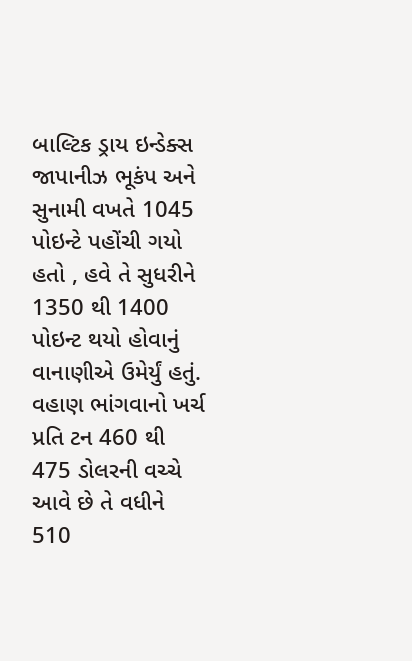બાલ્ટિક ડ્રાય ઇન્ડેક્સ જાપાનીઝ ભૂકંપ અને સુનામી વખતે 1045 પોઇન્ટે પહોંચી ગયો હતો , હવે તે સુધરીને 1350 થી 1400 પોઇન્ટ થયો હોવાનું વાનાણીએ ઉમેર્યું હતું.
વહાણ ભાંગવાનો ખર્ચ પ્રતિ ટન 460 થી 475 ડોલરની વચ્ચે આવે છે તે વધીને 510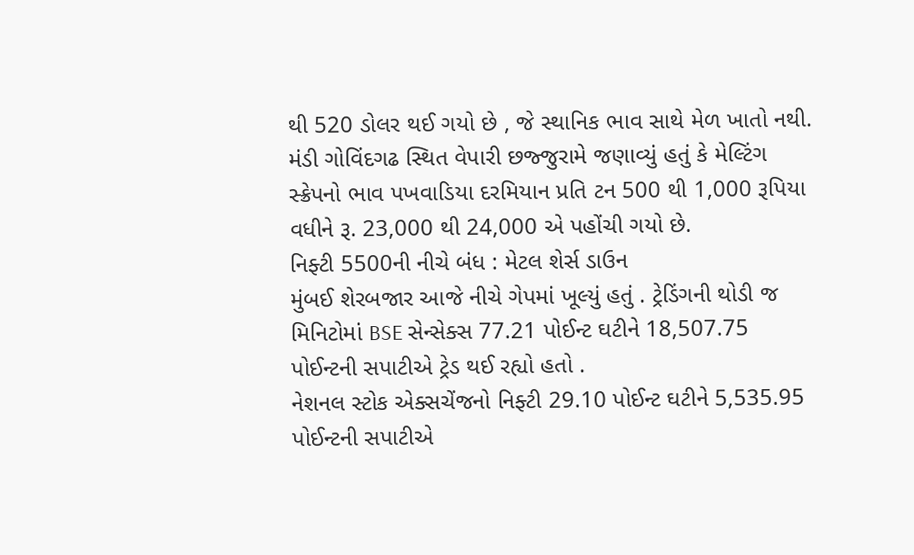થી 520 ડોલર થઈ ગયો છે , જે સ્થાનિક ભાવ સાથે મેળ ખાતો નથી. મંડી ગોવિંદગઢ સ્થિત વેપારી છજ્જુરામે જણાવ્યું હતું કે મેલ્ટિંગ સ્ક્રેપનો ભાવ પખવાડિયા દરમિયાન પ્રતિ ટન 500 થી 1,000 રૂપિયા વધીને રૂ. 23,000 થી 24,000 એ પહોંચી ગયો છે.
નિફ્ટી 5500ની નીચે બંધ : મેટલ શેર્સ ડાઉન
મુંબઈ શેરબજાર આજે નીચે ગેપમાં ખૂલ્યું હતું . ટ્રેડિંગની થોડી જ મિનિટોમાં BSE સેન્સેક્સ 77.21 પોઈન્ટ ઘટીને 18,507.75 પોઈન્ટની સપાટીએ ટ્રેડ થઈ રહ્યો હતો .
નેશનલ સ્ટોક એક્સચેંજનો નિફ્ટી 29.10 પોઈન્ટ ઘટીને 5,535.95 પોઈન્ટની સપાટીએ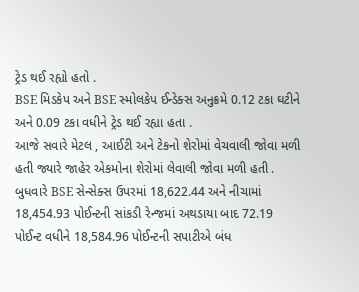ટ્રેડ થઈ રહ્યો હતો .
BSE મિડકેપ અને BSE સ્મોલકેપ ઈન્ડેક્સ અનુક્રમે 0.12 ટકા ઘટીને અને 0.09 ટકા વધીને ટ્રેડ થઈ રહ્યા હતા .
આજે સવારે મેટલ , આઈટી અને ટેકનો શેરોમાં વેચવાલી જોવા મળી હતી જ્યારે જાહેર એકમોના શેરોમાં લેવાલી જોવા મળી હતી .
બુધવારે BSE સેન્સેક્સ ઉપરમાં 18,622.44 અને નીચામાં 18,454.93 પોઈન્ટની સાંકડી રેન્જમાં અથડાયા બાદ 72.19 પોઈન્ટ વધીને 18,584.96 પોઈન્ટની સપાટીએ બંધ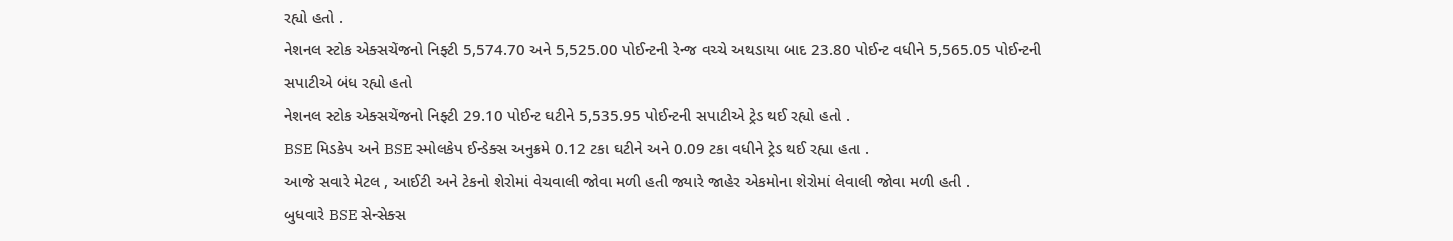રહ્યો હતો .
નેશનલ સ્ટોક એક્સચેંજનો નિફ્ટી 5,574.70 અને 5,525.00 પોઈન્ટની રેન્જ વચ્ચે અથડાયા બાદ 23.80 પોઈન્ટ વધીને 5,565.05 પોઈન્ટની સપાટીએ બંધ રહ્યો હતો
નેશનલ સ્ટોક એક્સચેંજનો નિફ્ટી 29.10 પોઈન્ટ ઘટીને 5,535.95 પોઈન્ટની સપાટીએ ટ્રેડ થઈ રહ્યો હતો .
BSE મિડકેપ અને BSE સ્મોલકેપ ઈન્ડેક્સ અનુક્રમે 0.12 ટકા ઘટીને અને 0.09 ટકા વધીને ટ્રેડ થઈ રહ્યા હતા .
આજે સવારે મેટલ , આઈટી અને ટેકનો શેરોમાં વેચવાલી જોવા મળી હતી જ્યારે જાહેર એકમોના શેરોમાં લેવાલી જોવા મળી હતી .
બુધવારે BSE સેન્સેક્સ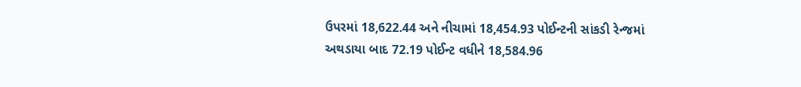ઉપરમાં 18,622.44 અને નીચામાં 18,454.93 પોઈન્ટની સાંકડી રેન્જમાં અથડાયા બાદ 72.19 પોઈન્ટ વધીને 18,584.96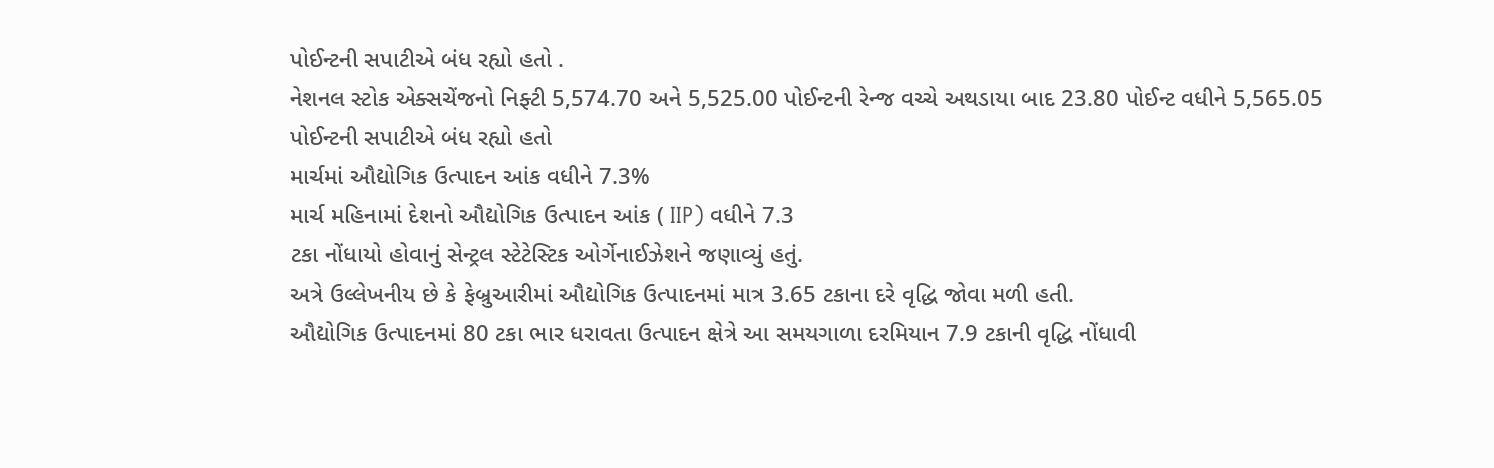પોઈન્ટની સપાટીએ બંધ રહ્યો હતો .
નેશનલ સ્ટોક એક્સચેંજનો નિફ્ટી 5,574.70 અને 5,525.00 પોઈન્ટની રેન્જ વચ્ચે અથડાયા બાદ 23.80 પોઈન્ટ વધીને 5,565.05 પોઈન્ટની સપાટીએ બંધ રહ્યો હતો
માર્ચમાં ઔદ્યોગિક ઉત્પાદન આંક વધીને 7.3%
માર્ચ મહિનામાં દેશનો ઔદ્યોગિક ઉત્પાદન આંક ( IIP) વધીને 7.3
ટકા નોંધાયો હોવાનું સેન્ટ્રલ સ્ટેટેસ્ટિક ઓર્ગેનાઈઝેશને જણાવ્યું હતું.
અત્રે ઉલ્લેખનીય છે કે ફેબ્રુઆરીમાં ઔદ્યોગિક ઉત્પાદનમાં માત્ર 3.65 ટકાના દરે વૃદ્ધિ જોવા મળી હતી.
ઔદ્યોગિક ઉત્પાદનમાં 80 ટકા ભાર ધરાવતા ઉત્પાદન ક્ષેત્રે આ સમયગાળા દરમિયાન 7.9 ટકાની વૃદ્ધિ નોંધાવી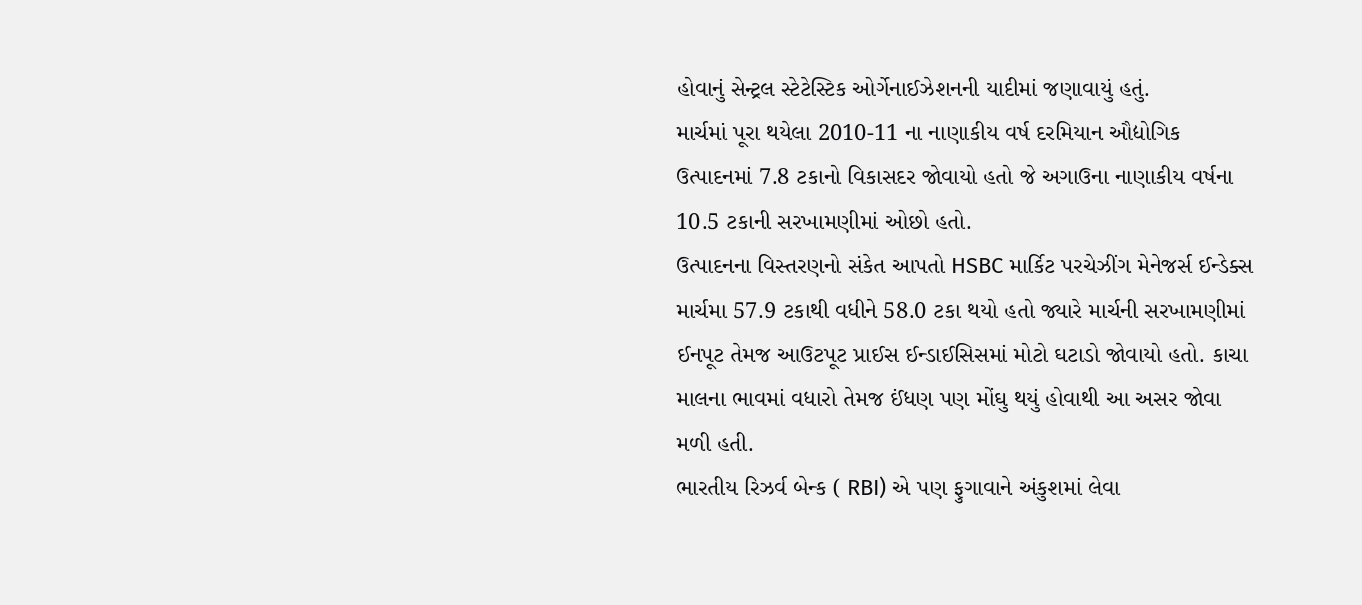હોવાનું સેન્ટ્રલ સ્ટેટેસ્ટિક ઓર્ગેનાઈઝેશનની યાદીમાં જણાવાયું હતું.
માર્ચમાં પૂરા થયેલા 2010-11 ના નાણાકીય વર્ષ દરમિયાન ઔદ્યોગિક ઉત્પાદનમાં 7.8 ટકાનો વિકાસદર જોવાયો હતો જે અગાઉના નાણાકીય વર્ષના 10.5 ટકાની સરખામણીમાં ઓછો હતો.
ઉત્પાદનના વિસ્તરણનો સંકેત આપતો HSBC માર્કિટ પરચેઝીંગ મેનેજર્સ ઈન્ડેક્સ માર્ચમા 57.9 ટકાથી વધીને 58.0 ટકા થયો હતો જ્યારે માર્ચની સરખામણીમાં ઈનપૂટ તેમજ આઉટપૂટ પ્રાઈસ ઈન્ડાઈસિસમાં મોટો ઘટાડો જોવાયો હતો. કાચા માલના ભાવમાં વધારો તેમજ ઈંધણ પણ મોંઘુ થયું હોવાથી આ અસર જોવા મળી હતી.
ભારતીય રિઝર્વ બેન્ક ( RBI) એ પણ ફુગાવાને અંકુશમાં લેવા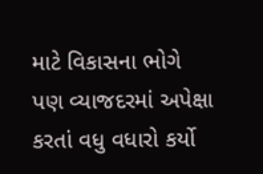માટે વિકાસના ભોગે પણ વ્યાજદરમાં અપેક્ષા કરતાં વધુ વધારો કર્યો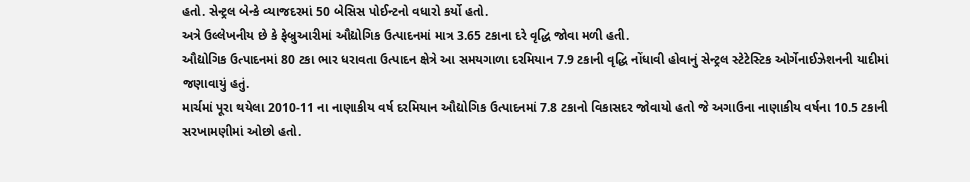હતો. સેન્ટ્રલ બેન્કે વ્યાજદરમાં 50 બેસિસ પોઈન્ટનો વધારો કર્યો હતો.
અત્રે ઉલ્લેખનીય છે કે ફેબ્રુઆરીમાં ઔદ્યોગિક ઉત્પાદનમાં માત્ર 3.65 ટકાના દરે વૃદ્ધિ જોવા મળી હતી.
ઔદ્યોગિક ઉત્પાદનમાં 80 ટકા ભાર ધરાવતા ઉત્પાદન ક્ષેત્રે આ સમયગાળા દરમિયાન 7.9 ટકાની વૃદ્ધિ નોંધાવી હોવાનું સેન્ટ્રલ સ્ટેટેસ્ટિક ઓર્ગેનાઈઝેશનની યાદીમાં જણાવાયું હતું.
માર્ચમાં પૂરા થયેલા 2010-11 ના નાણાકીય વર્ષ દરમિયાન ઔદ્યોગિક ઉત્પાદનમાં 7.8 ટકાનો વિકાસદર જોવાયો હતો જે અગાઉના નાણાકીય વર્ષના 10.5 ટકાની સરખામણીમાં ઓછો હતો.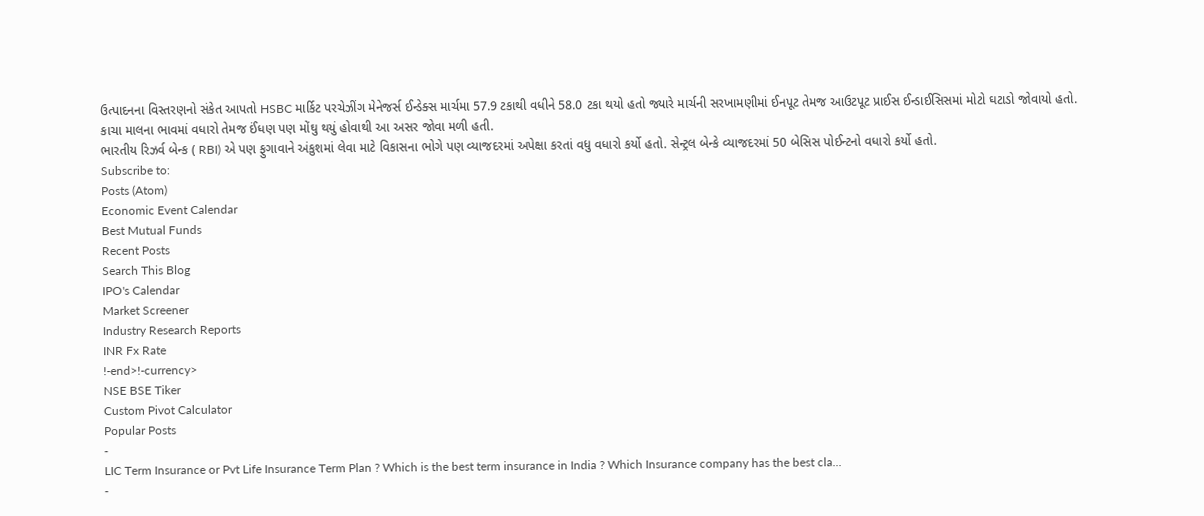ઉત્પાદનના વિસ્તરણનો સંકેત આપતો HSBC માર્કિટ પરચેઝીંગ મેનેજર્સ ઈન્ડેક્સ માર્ચમા 57.9 ટકાથી વધીને 58.0 ટકા થયો હતો જ્યારે માર્ચની સરખામણીમાં ઈનપૂટ તેમજ આઉટપૂટ પ્રાઈસ ઈન્ડાઈસિસમાં મોટો ઘટાડો જોવાયો હતો. કાચા માલના ભાવમાં વધારો તેમજ ઈંધણ પણ મોંઘુ થયું હોવાથી આ અસર જોવા મળી હતી.
ભારતીય રિઝર્વ બેન્ક ( RBI) એ પણ ફુગાવાને અંકુશમાં લેવા માટે વિકાસના ભોગે પણ વ્યાજદરમાં અપેક્ષા કરતાં વધુ વધારો કર્યો હતો. સેન્ટ્રલ બેન્કે વ્યાજદરમાં 50 બેસિસ પોઈન્ટનો વધારો કર્યો હતો.
Subscribe to:
Posts (Atom)
Economic Event Calendar
Best Mutual Funds
Recent Posts
Search This Blog
IPO's Calendar
Market Screener
Industry Research Reports
INR Fx Rate
!-end>!-currency>
NSE BSE Tiker
Custom Pivot Calculator
Popular Posts
-
LIC Term Insurance or Pvt Life Insurance Term Plan ? Which is the best term insurance in India ? Which Insurance company has the best cla...
-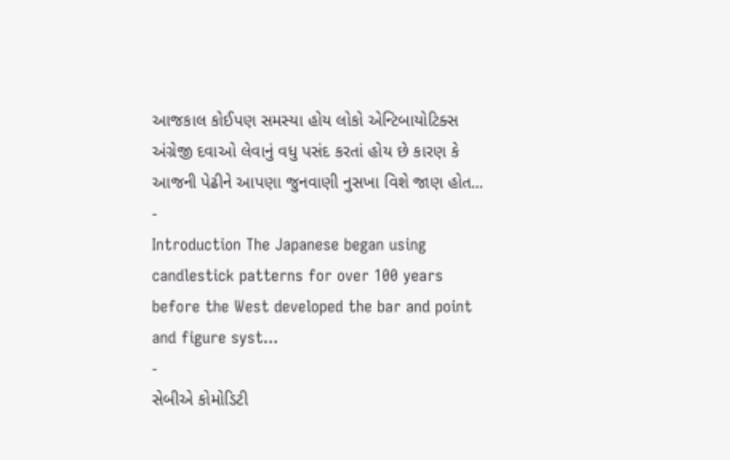આજકાલ કોઈપણ સમસ્યા હોય લોકો એન્ટિબાયોટિક્સ અંગ્રેજી દવાઓ લેવાનું વધુ પસંદ કરતાં હોય છે કારણ કે આજની પેઢીને આપણા જુનવાણી નુસખા વિશે જાણ હોત...
-
Introduction The Japanese began using candlestick patterns for over 100 years before the West developed the bar and point and figure syst...
-
સેબીએ કોમોડિટી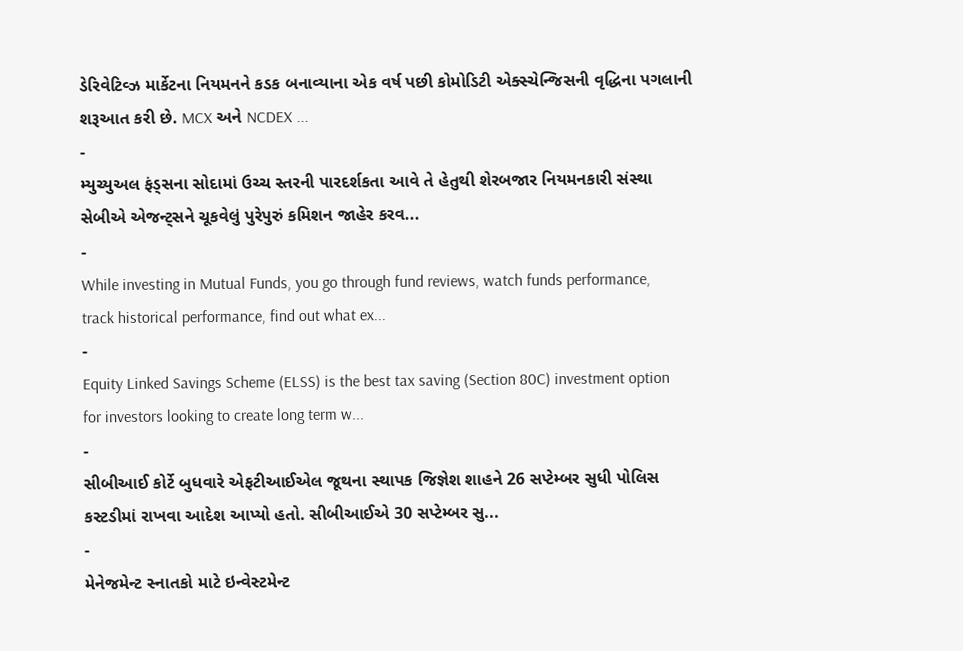ડેરિવેટિવ્ઝ માર્કેટના નિયમનને કડક બનાવ્યાના એક વર્ષ પછી કોમોડિટી એક્સ્ચેન્જિસની વૃદ્ધિના પગલાની શરૂઆત કરી છે. MCX અને NCDEX ...
-
મ્યુચ્યુઅલ ફંડ્સના સોદામાં ઉચ્ચ સ્તરની પારદર્શકતા આવે તે હેતુથી શેરબજાર નિયમનકારી સંસ્થા સેબીએ એજન્ટ્સને ચૂકવેલું પુરેપુરું કમિશન જાહેર કરવ...
-
While investing in Mutual Funds, you go through fund reviews, watch funds performance, track historical performance, find out what ex...
-
Equity Linked Savings Scheme (ELSS) is the best tax saving (Section 80C) investment option for investors looking to create long term w...
-
સીબીઆઈ કોર્ટે બુધવારે એફટીઆઈએલ જૂથના સ્થાપક જિજ્ઞેશ શાહને 26 સપ્ટેમ્બર સુધી પોલિસ કસ્ટડીમાં રાખવા આદેશ આપ્યો હતો. સીબીઆઈએ 30 સપ્ટેમ્બર સુ...
-
મેનેજમેન્ટ સ્નાતકો માટે ઇન્વેસ્ટમેન્ટ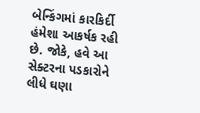બેન્કિંગમાં કારકિર્દી હંમેશા આકર્ષક રહી છે. જોકે, હવે આ સેક્ટરના પડકારોને લીધે ઘણા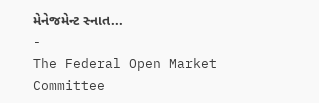મેનેજમેન્ટ સ્નાત...
-
The Federal Open Market Committee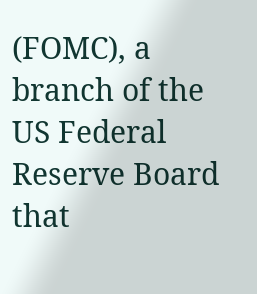(FOMC), a branch of the US Federal Reserve Board that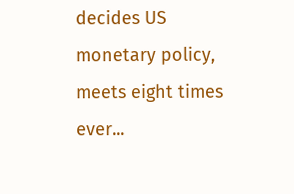decides US monetary policy, meets eight times ever...